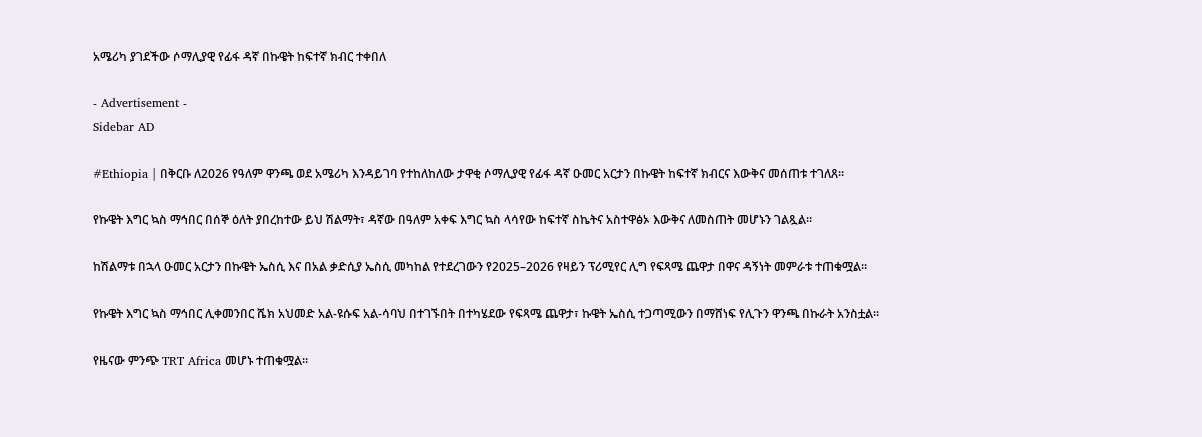አሜሪካ ያገደችው ሶማሊያዊ የፊፋ ዳኛ በኩዌት ከፍተኛ ክብር ተቀበለ

- Advertisement -
Sidebar AD

#Ethiopia | በቅርቡ ለ2026 የዓለም ዋንጫ ወደ አሜሪካ እንዳይገባ የተከለከለው ታዋቂ ሶማሊያዊ የፊፋ ዳኛ ዑመር አርታን በኩዌት ከፍተኛ ክብርና እውቅና መሰጠቱ ተገለጸ።

የኩዌት እግር ኳስ ማኅበር በሰኞ ዕለት ያበረከተው ይህ ሽልማት፣ ዳኛው በዓለም አቀፍ እግር ኳስ ላሳየው ከፍተኛ ስኬትና አስተዋፅኦ እውቅና ለመስጠት መሆኑን ገልጿል።

ከሽልማቱ በኋላ ዑመር አርታን በኩዌት ኤስሲ እና በአል ቃድሲያ ኤስሲ መካከል የተደረገውን የ2025–2026 የዛይን ፕሪሚየር ሊግ የፍጻሜ ጨዋታ በዋና ዳኝነት መምራቱ ተጠቁሟል።

የኩዌት እግር ኳስ ማኅበር ሊቀመንበር ሼክ አህመድ አል-ዩሱፍ አል-ሳባህ በተገኙበት በተካሄደው የፍጻሜ ጨዋታ፣ ኩዌት ኤስሲ ተጋጣሚውን በማሸነፍ የሊጉን ዋንጫ በኩራት አንስቷል።

የዜናው ምንጭ TRT Africa መሆኑ ተጠቁሟል።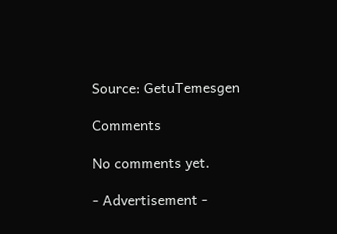Source: GetuTemesgen

Comments

No comments yet.

- Advertisement -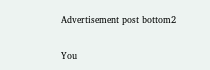Advertisement post bottom2

You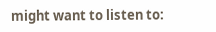might want to listen to: